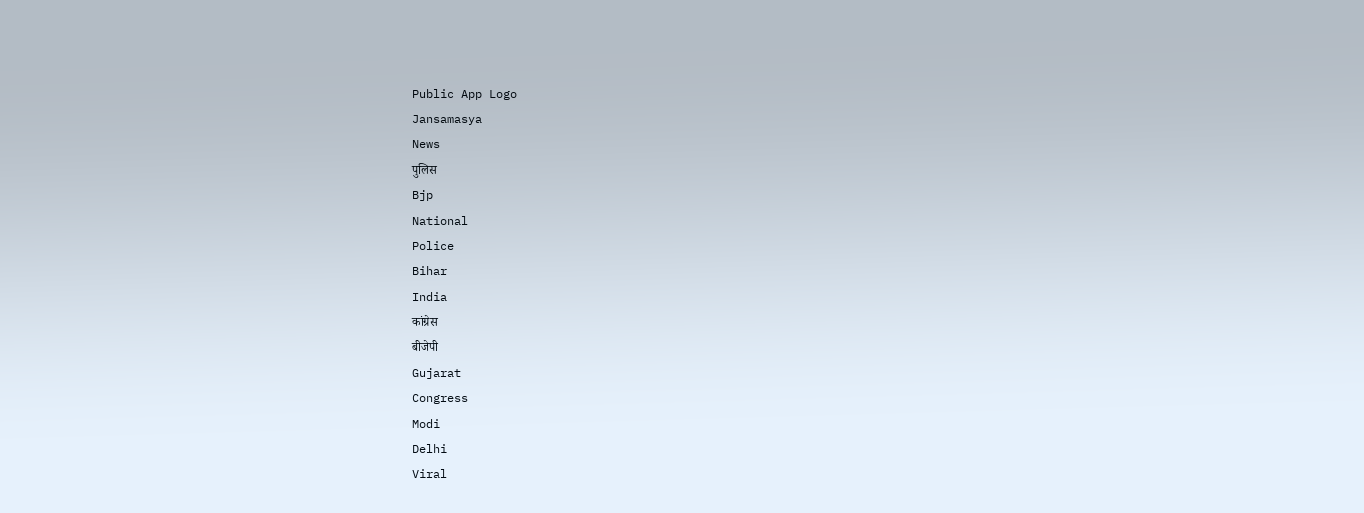Public App Logo
Jansamasya
News
पुलिस
Bjp
National
Police
Bihar
India
कांग्रेस
बीजेपी
Gujarat
Congress
Modi
Delhi
Viral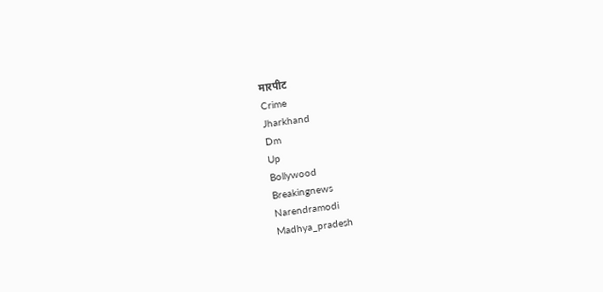मारपीट
Crime
Jharkhand
Dm
Up
Bollywood
Breakingnews
Narendramodi
Madhya_pradesh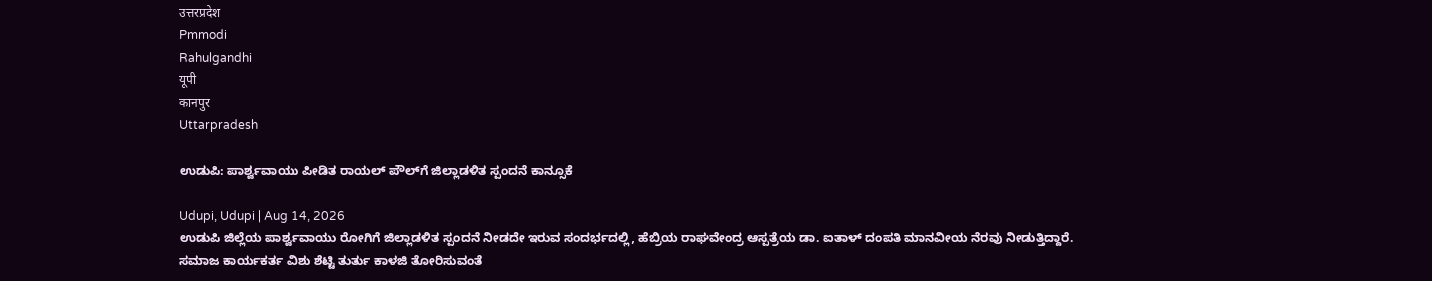उत्तरप्रदेश
Pmmodi
Rahulgandhi
यूपी
कानपुर
Uttarpradesh

ಉಡುಪಿ: ಪಾರ್ಶ್ವವಾಯು ಪೀಡಿತ ರಾಯಲ್ ಪೌಲ್‌ಗೆ ಜಿಲ್ಲಾಡಳಿತ ಸ್ಪಂದನೆ ಕಾನ್ಸೂಕೆ

Udupi, Udupi | Aug 14, 2026
ಉಡುಪಿ ಜಿಲ್ಲೆಯ ಪಾರ್ಶ್ವವಾಯು ರೋಗಿಗೆ ಜಿಲ್ಲಾಡಳಿತ ಸ್ಪಂದನೆ ನೀಡದೇ ಇರುವ ಸಂದರ್ಭದಲ್ಲಿ, ಹೆಬ್ರಿಯ ರಾಘವೇಂದ್ರ ಆಸ್ಪತ್ರೆಯ ಡಾ. ಐತಾಳ್ ದಂಪತಿ ಮಾನವೀಯ ನೆರವು ನೀಡುತ್ತಿದ್ದಾರೆ. ಸಮಾಜ ಕಾರ್ಯಕರ್ತ ವಿಶು ಶೆಟ್ಟಿ ತುರ್ತು ಕಾಳಜಿ ತೋರಿಸುವಂತೆ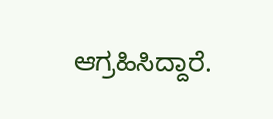ಆಗ್ರಹಿಸಿದ್ದಾರೆ.